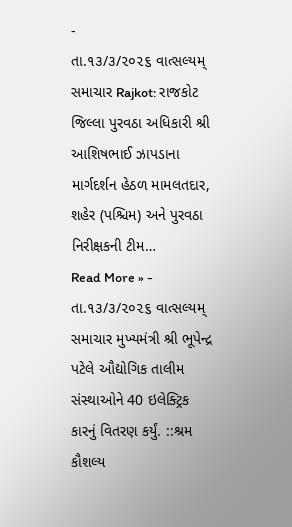-
તા.૧૩/૩/૨૦૨૬ વાત્સલ્યમ્ સમાચાર Rajkot: રાજકોટ જિલ્લા પુરવઠા અધિકારી શ્રી આશિષભાઈ ઝાપડાના માર્ગદર્શન હેઠળ મામલતદાર, શહેર (પશ્ચિમ) અને પુરવઠા નિરીક્ષકની ટીમ…
Read More » -
તા.૧૩/૩/૨૦૨૬ વાત્સલ્યમ્ સમાચાર મુખ્યમંત્રી શ્રી ભૂપેન્દ્ર પટેલે ઔદ્યોગિક તાલીમ સંસ્થાઓને 40 ઇલેક્ટ્રિક કારનું વિતરણ કર્યું. ::શ્રમ કૌશલ્ય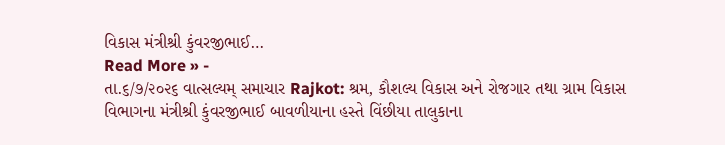વિકાસ મંત્રીશ્રી કુંવરજીભાઈ…
Read More » -
તા.૬/૭/૨૦૨૬ વાત્સલ્યમ્ સમાચાર Rajkot: શ્રમ, કૌશલ્ય વિકાસ અને રોજગાર તથા ગ્રામ વિકાસ વિભાગના મંત્રીશ્રી કુંવરજીભાઈ બાવળીયાના હસ્તે વિંછીયા તાલુકાના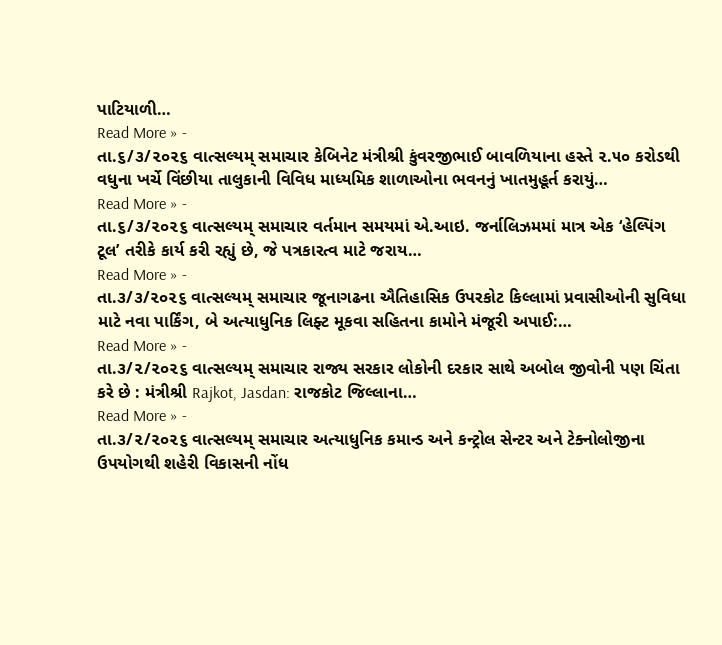પાટિયાળી…
Read More » -
તા.૬/૩/૨૦૨૬ વાત્સલ્યમ્ સમાચાર કેબિનેટ મંત્રીશ્રી કુંવરજીભાઈ બાવળિયાના હસ્તે ૨.૫૦ કરોડથી વધુના ખર્ચે વિંછીયા તાલુકાની વિવિધ માધ્યમિક શાળાઓના ભવનનું ખાતમુહૂર્ત કરાયું…
Read More » -
તા.૬/૩/૨૦૨૬ વાત્સલ્યમ્ સમાચાર વર્તમાન સમયમાં એ.આઇ. જર્નાલિઝમમાં માત્ર એક ‘હેલ્પિંગ ટૂલ’ તરીકે કાર્ય કરી રહ્યું છે, જે પત્રકારત્વ માટે જરાય…
Read More » -
તા.૩/૩/૨૦૨૬ વાત્સલ્યમ્ સમાચાર જૂનાગઢના ઐતિહાસિક ઉપરકોટ કિલ્લામાં પ્રવાસીઓની સુવિધા માટે નવા પાર્કિંગ, બે અત્યાધુનિક લિફ્ટ મૂકવા સહિતના કામોને મંજૂરી અપાઈ:…
Read More » -
તા.૩/૨/૨૦૨૬ વાત્સલ્યમ્ સમાચાર રાજ્ય સરકાર લોકોની દરકાર સાથે અબોલ જીવોની પણ ચિંતા કરે છે : મંત્રીશ્રી Rajkot, Jasdan: રાજકોટ જિલ્લાના…
Read More » -
તા.૩/૨/૨૦૨૬ વાત્સલ્યમ્ સમાચાર અત્યાધુનિક કમાન્ડ અને કન્ટ્રોલ સેન્ટર અને ટેક્નોલોજીના ઉપયોગથી શહેરી વિકાસની નોંધ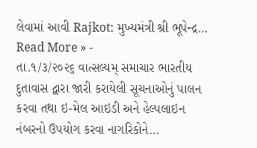લેવામાં આવી Rajkot: મુખ્યમંત્રી શ્રી ભૂપેન્દ્ર…
Read More » -
તા.૧/૩/૨૦૨૬ વાત્સલ્યમ્ સમાચાર ભારતીય દુતાવાસ દ્વારા જારી કરાયેલી સૂચનાઓનું પાલન કરવા તથા ઇ-મેલ આઇડી અને હેલ્પલાઇન નંબરનો ઉપયોગ કરવા નાગરિકોને…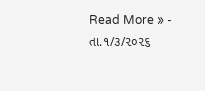Read More » -
તા.૧/૩/૨૦૨૬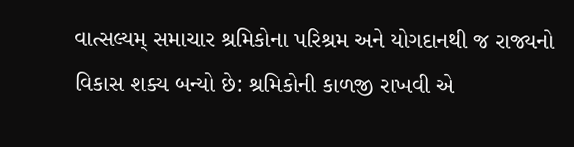વાત્સલ્યમ્ સમાચાર શ્રમિકોના પરિશ્રમ અને યોગદાનથી જ રાજ્યનો વિકાસ શક્ય બન્યો છે: શ્રમિકોની કાળજી રાખવી એ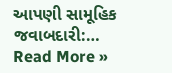આપણી સામૂહિક જવાબદારી:…
Read More »